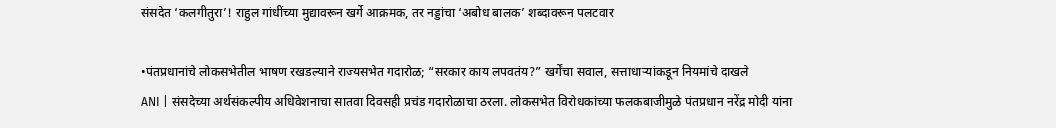संसदेत ‘कलगीतुरा’! राहुल गांधींच्या मुद्यावरून खर्गे आक्रमक, तर नड्डांचा ‘अबोध बालक’ शब्दावरून पलटवार

•पंतप्रधानांचे लोकसभेतील भाषण रखडल्याने राज्यसभेत गदारोळ; “सरकार काय लपवतंय?” खर्गेंचा सवाल, सत्ताधाऱ्यांकडून नियमांचे दाखले
ANI | संसदेच्या अर्थसंकल्पीय अधिवेशनाचा सातवा दिवसही प्रचंड गदारोळाचा ठरला. लोकसभेत विरोधकांच्या फलकबाजीमुळे पंतप्रधान नरेंद्र मोदी यांना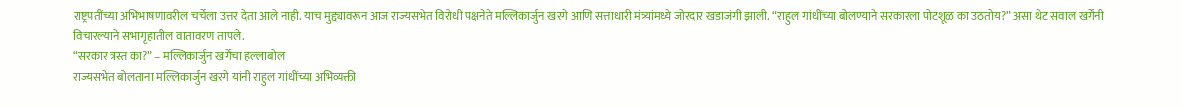राष्ट्रपतींच्या अभिभाषणावरील चर्चेला उत्तर देता आले नाही. याच मुद्द्यावरून आज राज्यसभेत विरोधी पक्षनेते मल्लिकार्जुन खरगे आणि सत्ताधारी मंत्र्यांमध्ये जोरदार खडाजंगी झाली. “राहुल गांधींच्या बोलण्याने सरकारला पोटशूळ का उठतोय?” असा थेट सवाल खर्गेंनी विचारल्याने सभागृहातील वातावरण तापले.
“सरकार त्रस्त का?” – मल्लिकार्जुन खर्गेंचा हल्लाबोल
राज्यसभेत बोलताना मल्लिकार्जुन खरगे यांनी राहुल गांधींच्या अभिव्यक्ती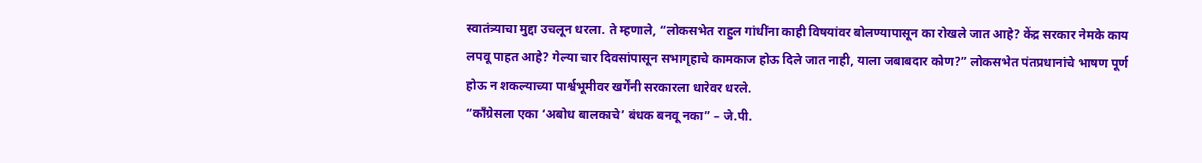स्वातंत्र्याचा मुद्दा उचलून धरला. ते म्हणाले, “लोकसभेत राहुल गांधींना काही विषयांवर बोलण्यापासून का रोखले जात आहे? केंद्र सरकार नेमके काय लपवू पाहत आहे? गेल्या चार दिवसांपासून सभागृहाचे कामकाज होऊ दिले जात नाही, याला जबाबदार कोण?” लोकसभेत पंतप्रधानांचे भाषण पूर्ण होऊ न शकल्याच्या पार्श्वभूमीवर खर्गेंनी सरकारला धारेवर धरले.
“काँग्रेसला एका ‘अबोध बालकाचे’ बंधक बनवू नका” – जे.पी.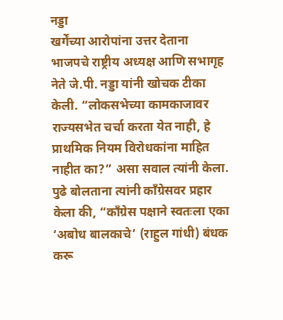नड्डा
खर्गेंच्या आरोपांना उत्तर देताना भाजपचे राष्ट्रीय अध्यक्ष आणि सभागृह नेते जे.पी. नड्डा यांनी खोचक टीका केली. “लोकसभेच्या कामकाजावर राज्यसभेत चर्चा करता येत नाही, हे प्राथमिक नियम विरोधकांना माहित नाहीत का?” असा सवाल त्यांनी केला. पुढे बोलताना त्यांनी काँग्रेसवर प्रहार केला की, “काँग्रेस पक्षाने स्वतःला एका ‘अबोध बालकाचे’ (राहुल गांधी) बंधक करू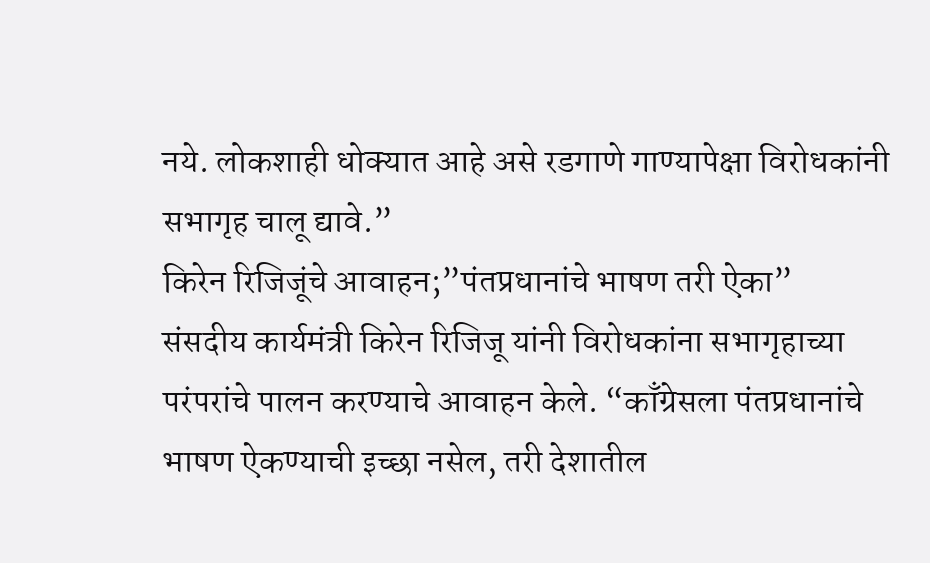नये. लोकशाही धोक्यात आहे असे रडगाणे गाण्यापेक्षा विरोधकांनी सभागृह चालू द्यावे.”
किरेन रिजिजूंचे आवाहन;”पंतप्रधानांचे भाषण तरी ऐका”
संसदीय कार्यमंत्री किरेन रिजिजू यांनी विरोधकांना सभागृहाच्या परंपरांचे पालन करण्याचे आवाहन केले. “काँग्रेसला पंतप्रधानांचे भाषण ऐकण्याची इच्छा नसेल, तरी देशातील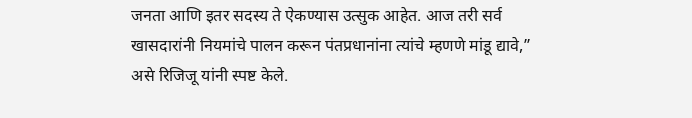जनता आणि इतर सदस्य ते ऐकण्यास उत्सुक आहेत. आज तरी सर्व खासदारांनी नियमांचे पालन करून पंतप्रधानांना त्यांचे म्हणणे मांडू द्यावे,” असे रिजिजू यांनी स्पष्ट केले.